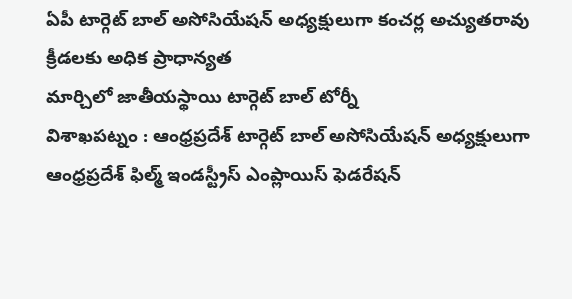ఏపీ టార్గెట్ బాల్ అసోసియేషన్ అధ్యక్షులుగా కంచర్ల అచ్యుతరావు
క్రీడలకు అధిక ప్రాధాన్యత
మార్చిలో జాతీయస్థాయి టార్గెట్ బాల్ టోర్నీ
విశాఖపట్నం : ఆంధ్రప్రదేశ్ టార్గెట్ బాల్ అసోసియేషన్ అధ్యక్షులుగా ఆంధ్రప్రదేశ్ ఫిల్మ్ ఇండస్ట్రీస్ ఎంప్లాయిస్ ఫెడరేషన్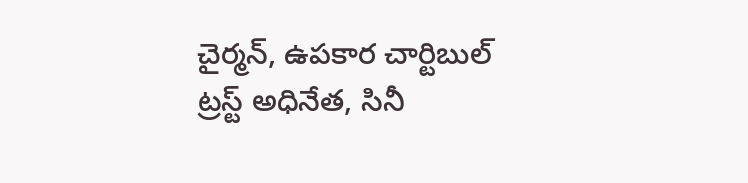చైర్మన్, ఉపకార చార్టిబుల్ ట్రస్ట్ అధినేత, సినీ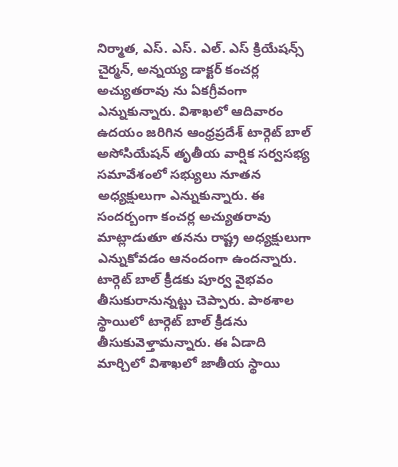నిర్మాత, ఎస్. ఎస్. ఎల్. ఎస్ క్రియేషన్స్ చైర్మన్, అన్నయ్య డాక్టర్ కంచర్ల అచ్యుతరావు ను ఏకగ్రీవంగా ఎన్నుకున్నారు. విశాఖలో ఆదివారం ఉదయం జరిగిన ఆంధ్రప్రదేశ్ టార్గెట్ బాల్ అసోసియేషన్ తృతీయ వార్షిక సర్వసభ్య సమావేశంలో సభ్యులు నూతన అధ్యక్షులుగా ఎన్నుకున్నారు. ఈ సందర్బంగా కంచర్ల అచ్యుతరావు మాట్లాడుతూ తనను రాష్ట్ర అధ్యక్షులుగా ఎన్నుకోవడం ఆనందంగా ఉందన్నారు. టార్గెట్ బాల్ క్రీడకు పూర్వ వైభవం తీసుకురానున్నట్టు చెప్పారు. పాఠశాల స్థాయిలో టార్గెట్ బాల్ క్రీడను తీసుకువెళ్తామన్నారు. ఈ ఏడాది మార్చిలో విశాఖలో జాతీయ స్థాయి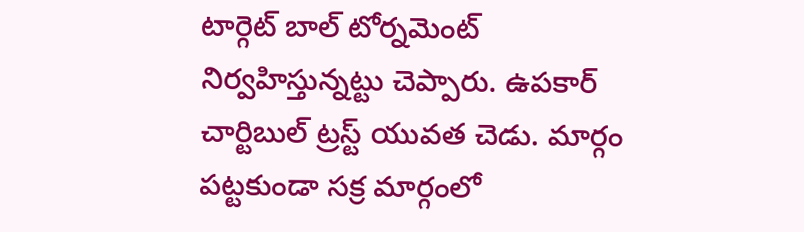టార్గెట్ బాల్ టోర్నమెంట్ నిర్వహిస్తున్నట్టు చెప్పారు. ఉపకార్ చార్టిబుల్ ట్రస్ట్ యువత చెడు. మార్గం పట్టకుండా సక్ర మార్గంలో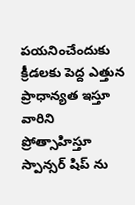పయనించేందుకు క్రీడలకు పెద్ద ఎత్తున ప్రాధాన్యత ఇస్తూ వారిని ప్రోత్సాహిస్తూ స్పాన్సర్ షిప్ ను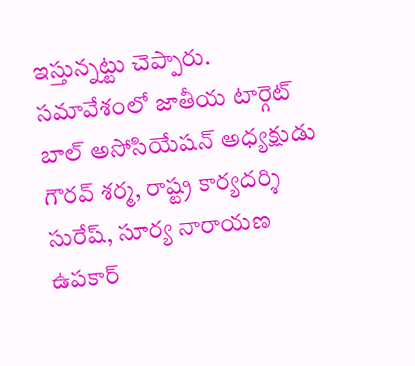ఇస్తున్నట్టు చెప్పారు. సమావేశంలో జాతీయ టార్గెట్ బాల్ అసోసియేషన్ అధ్యక్షుడు గౌరవ్ శర్మ, రాష్ట్ర కార్యదర్శి సురేష్, సూర్య నారాయణ ఉపకార్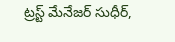ట్రస్ట్ మేనేజర్ సుధీర్,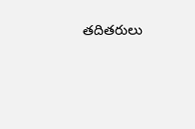తదితరులు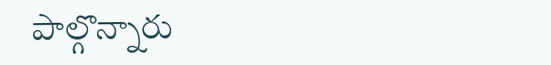పాల్గొన్నారు